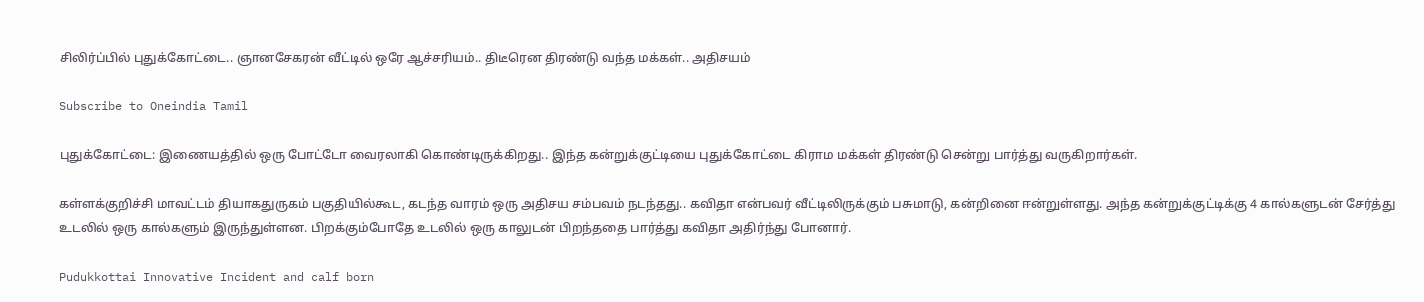சிலிர்ப்பில் புதுக்கோட்டை.. ஞானசேகரன் வீட்டில் ஒரே ஆச்சரியம்.. திடீரென திரண்டு வந்த மக்கள்.. அதிசயம்

Subscribe to Oneindia Tamil

புதுக்கோட்டை: இணையத்தில் ஒரு போட்டோ வைரலாகி கொண்டிருக்கிறது.. இந்த கன்றுக்குட்டியை புதுக்கோட்டை கிராம மக்கள் திரண்டு சென்று பார்த்து வருகிறார்கள்.

கள்ளக்குறிச்சி மாவட்டம் தியாகதுருகம் பகுதியில்கூட, கடந்த வாரம் ஒரு அதிசய சம்பவம் நடந்தது.. கவிதா என்பவர் வீட்டிலிருக்கும் பசுமாடு, கன்றினை ஈன்றுள்ளது. அந்த கன்றுக்குட்டிக்கு 4 கால்களுடன் சேர்த்து உடலில் ஒரு கால்களும் இருந்துள்ளன. பிறக்கும்போதே உடலில் ஒரு காலுடன் பிறந்ததை பார்த்து கவிதா அதிர்ந்து போனார்.

Pudukkottai Innovative Incident and calf born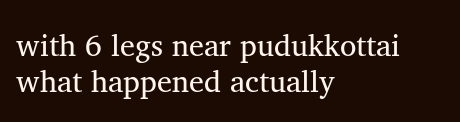with 6 legs near pudukkottai what happened actually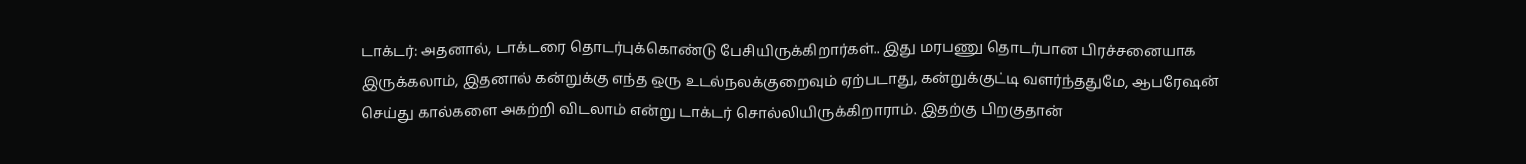டாக்டர்: அதனால், டாக்டரை தொடர்புக்கொண்டு பேசியிருக்கிறார்கள்.. இது மரபணு தொடர்பான பிரச்சனையாக இருக்கலாம், இதனால் கன்றுக்கு எந்த ஒரு உடல்நலக்குறைவும் ஏற்படாது, கன்றுக்குட்டி வளர்ந்ததுமே, ஆபரேஷன் செய்து கால்களை அகற்றி விடலாம் என்று டாக்டர் சொல்லியிருக்கிறாராம். இதற்கு பிறகுதான்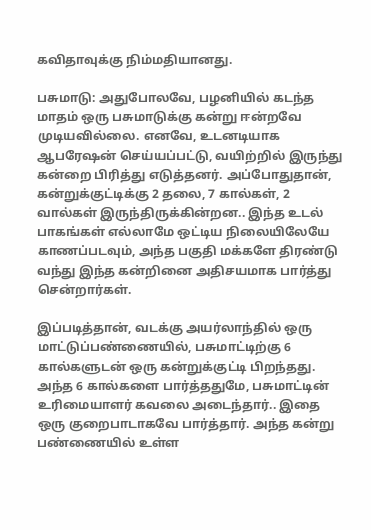கவிதாவுக்கு நிம்மதியானது.

பசுமாடு: அதுபோலவே, பழனியில் கடந்த மாதம் ஒரு பசுமாடுக்கு கன்று ஈன்றவே முடியவில்லை. எனவே, உடனடியாக ஆபரேஷன் செய்யப்பட்டு, வயிற்றில் இருந்து கன்றை பிரித்து எடுத்தனர். அப்போதுதான், கன்றுக்குட்டிக்கு 2 தலை, 7 கால்கள், 2 வால்கள் இருந்திருக்கின்றன.. இந்த உடல் பாகங்கள் எல்லாமே ஒட்டிய நிலையிலேயே காணப்படவும், அந்த பகுதி மக்களே திரண்டு வந்து இந்த கன்றினை அதிசயமாக பார்த்து சென்றார்கள்.

இப்படித்தான், வடக்கு அயர்லாந்தில் ஒரு மாட்டுப்பண்ணையில், பசுமாட்டிற்கு 6 கால்களுடன் ஒரு கன்றுக்குட்டி பிறந்தது. அந்த 6 கால்களை பார்த்ததுமே, பசுமாட்டின் உரிமையாளர் கவலை அடைந்தார்.. இதை ஒரு குறைபாடாகவே பார்த்தார். அந்த கன்று பண்ணையில் உள்ள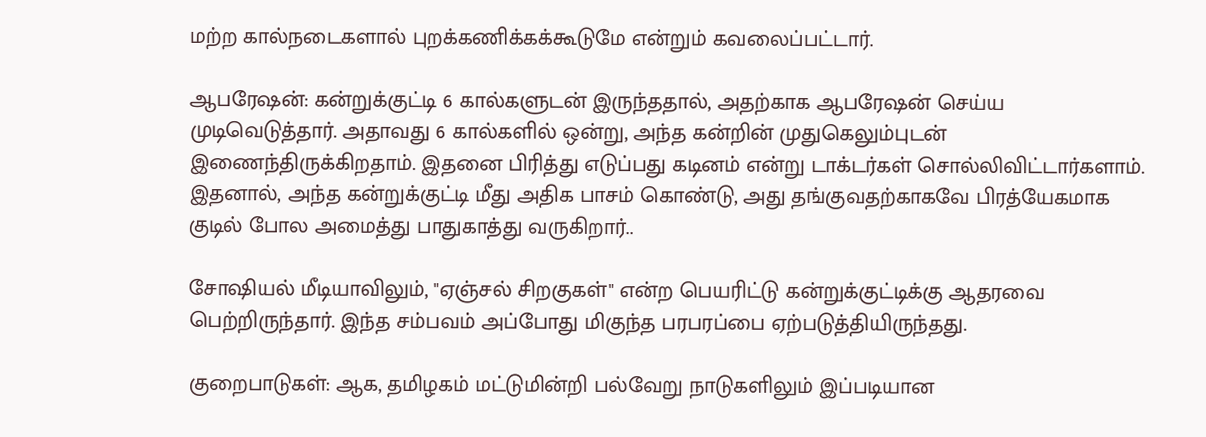மற்ற கால்நடைகளால் புறக்கணிக்கக்கூடுமே என்றும் கவலைப்பட்டார்.

ஆபரேஷன்: கன்றுக்குட்டி 6 கால்களுடன் இருந்ததால், அதற்காக ஆபரேஷன் செய்ய முடிவெடுத்தார். அதாவது 6 கால்களில் ஒன்று, அந்த கன்றின் முதுகெலும்புடன் இணைந்திருக்கிறதாம். இதனை பிரித்து எடுப்பது கடினம் என்று டாக்டர்கள் சொல்லிவிட்டார்களாம். இதனால், அந்த கன்றுக்குட்டி மீது அதிக பாசம் கொண்டு, அது தங்குவதற்காகவே பிரத்யேகமாக குடில் போல அமைத்து பாதுகாத்து வருகிறார்..

சோஷியல் மீடியாவிலும், "ஏஞ்சல் சிறகுகள்" என்ற பெயரிட்டு கன்றுக்குட்டிக்கு ஆதரவை பெற்றிருந்தார். இந்த சம்பவம் அப்போது மிகுந்த பரபரப்பை ஏற்படுத்தியிருந்தது.

குறைபாடுகள்: ஆக, தமிழகம் மட்டுமின்றி பல்வேறு நாடுகளிலும் இப்படியான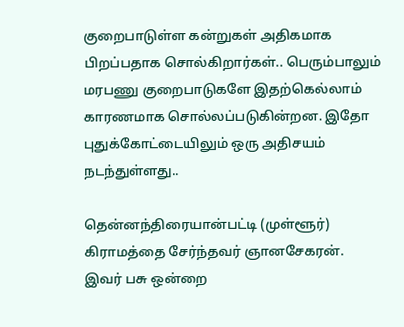குறைபாடுள்ள கன்றுகள் அதிகமாக பிறப்பதாக சொல்கிறார்கள்.. பெரும்பாலும் மரபணு குறைபாடுகளே இதற்கெல்லாம் காரணமாக சொல்லப்படுகின்றன. இதோ புதுக்கோட்டையிலும் ஒரு அதிசயம் நடந்துள்ளது..

தென்னந்திரையான்பட்டி (முள்ளூர்) கிராமத்தை சேர்ந்தவர் ஞானசேகரன். இவர் பசு ஒன்றை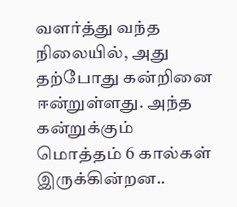வளர்த்து வந்த நிலையில், அது தற்போது கன்றினை ஈன்றுள்ளது. அந்த கன்றுக்கும் மொத்தம் 6 கால்கள் இருக்கின்றன..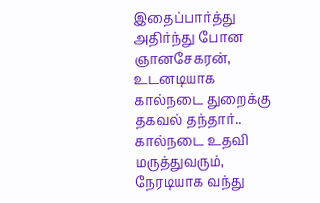இதைப்பார்த்து அதிர்ந்து போன ஞானசேகரன், உடனடியாக கால்நடை துறைக்கு தகவல் தந்தார்.. கால்நடை உதவி மருத்துவரும், நேரடியாக வந்து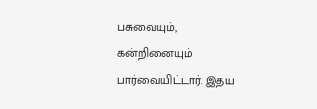பசுவையும், கன்றினையும் பார்வையிட்டார். இதய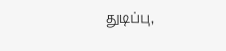துடிப்பு,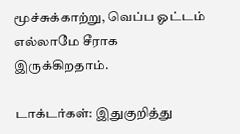மூச்சுக்காற்று, வெப்ப ஓட்டம் எல்லாமே சீராக இருக்கிறதாம்.

டாக்டர்கள்: இதுகுறித்து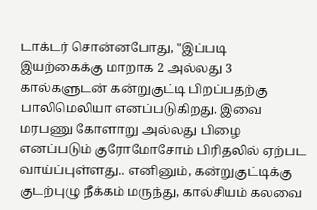டாக்டர் சொன்னபோது, "இப்படி இயற்கைக்கு மாறாக 2 அல்லது 3 கால்களுடன் கன்றுகுட்டி பிறப்பதற்கு பாலிமெலியா எனப்படுகிறது. இவை மரபணு கோளாறு அல்லது பிழை எனப்படும் குரோமோசோம் பிரிதலில் ஏற்பட வாய்ப்புள்ளது.. எனினும், கன்றுகுட்டிக்கு குடற்புழு நீக்கம் மருந்து, கால்சியம் கலவை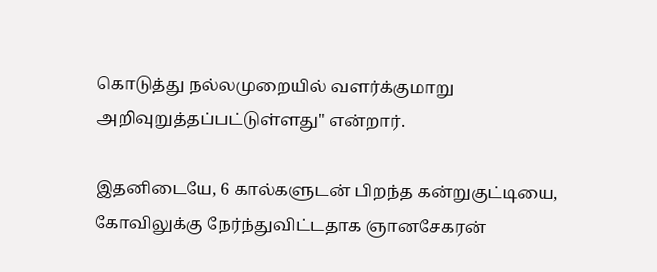கொடுத்து நல்லமுறையில் வளர்க்குமாறு அறிவுறுத்தப்பட்டுள்ளது" என்றார்.

இதனிடையே, 6 கால்களுடன் பிறந்த கன்றுகுட்டியை, கோவிலுக்கு நேர்ந்துவிட்டதாக ஞானசேகரன்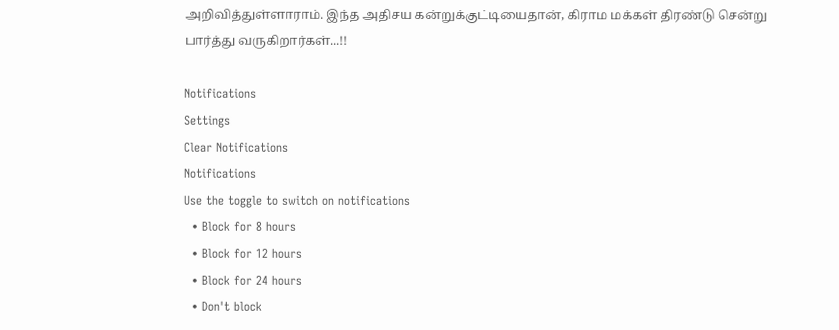அறிவித்துள்ளாராம். இந்த அதிசய கன்றுக்குட்டியைதான், கிராம மக்கள் திரண்டு சென்று பார்த்து வருகிறார்கள்...!!

Notifications
Settings
Clear Notifications
Notifications
Use the toggle to switch on notifications
  • Block for 8 hours
  • Block for 12 hours
  • Block for 24 hours
  • Don't block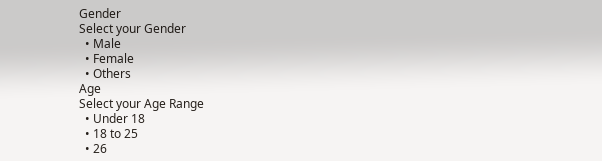Gender
Select your Gender
  • Male
  • Female
  • Others
Age
Select your Age Range
  • Under 18
  • 18 to 25
  • 26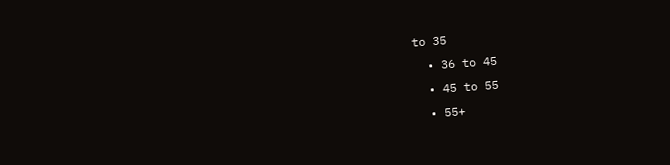to 35
  • 36 to 45
  • 45 to 55
  • 55+